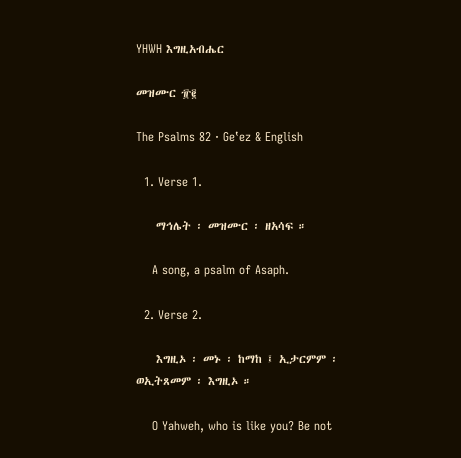YHWH እግዚአብሔር

መዝሙር ፹፪

The Psalms 82 · Geʽez & English

  1. Verse 1.

    ማኅሌት ፡ መዝሙር ፡ ዘአሳፍ ።

    A song, a psalm of Asaph.

  2. Verse 2.

    እግዚኦ ፡ መኑ ፡ ከማከ ፤ ኢታርምም ፡ ወኢትጸመም ፡ እግዚኦ ።

    O Yahweh, who is like you? Be not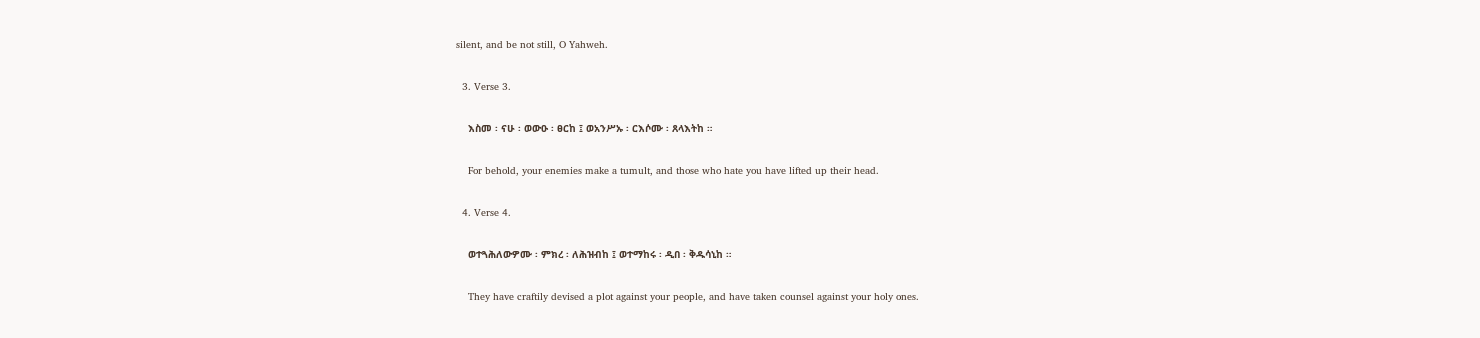silent, and be not still, O Yahweh.

  3. Verse 3.

    እስመ ፡ ናሁ ፡ ወውዑ ፡ ፀርከ ፤ ወአንሥኡ ፡ ርእሶሙ ፡ ጸላእትከ ።

    For behold, your enemies make a tumult, and those who hate you have lifted up their head.

  4. Verse 4.

    ወተጓሕለውዎሙ ፡ ምክረ ፡ ለሕዝብከ ፤ ወተማከሩ ፡ ዲበ ፡ ቅዱሳኒከ ።

    They have craftily devised a plot against your people, and have taken counsel against your holy ones.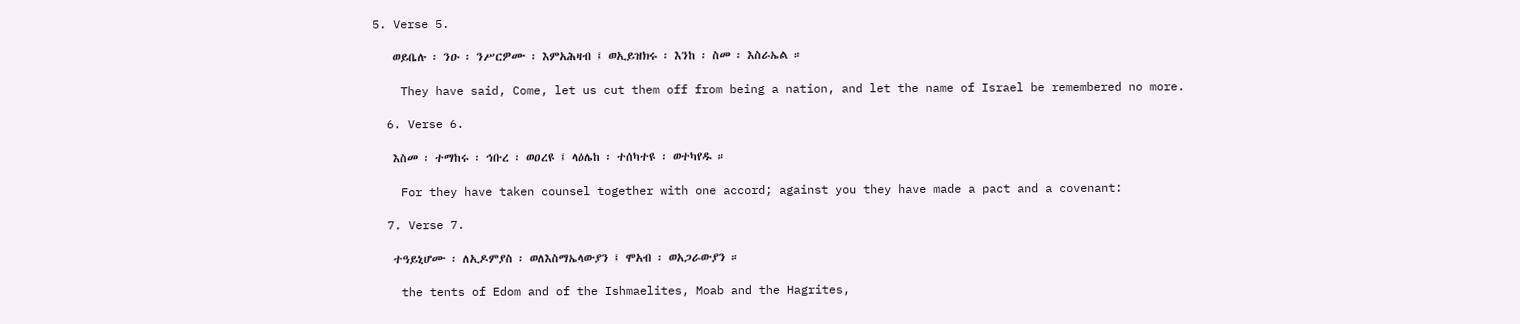5. Verse 5.

    ወይቤሉ ፡ ንዑ ፡ ንሥርዎሙ ፡ እምአሕዛብ ፤ ወኢይዝክሩ ፡ እንከ ፡ ስመ ፡ እስራኤል ።

    They have said, Come, let us cut them off from being a nation, and let the name of Israel be remembered no more.

  6. Verse 6.

    እስመ ፡ ተማከሩ ፡ ኅቡረ ፡ ወዐረዩ ፤ ላዕሌከ ፡ ተሰካተዩ ፡ ወተካየዱ ።

    For they have taken counsel together with one accord; against you they have made a pact and a covenant:

  7. Verse 7.

    ተዓይኒሆሙ ፡ ለኢዶምያስ ፡ ወለእስማኤላውያን ፤ ሞአብ ፡ ወአጋራውያን ።

    the tents of Edom and of the Ishmaelites, Moab and the Hagrites,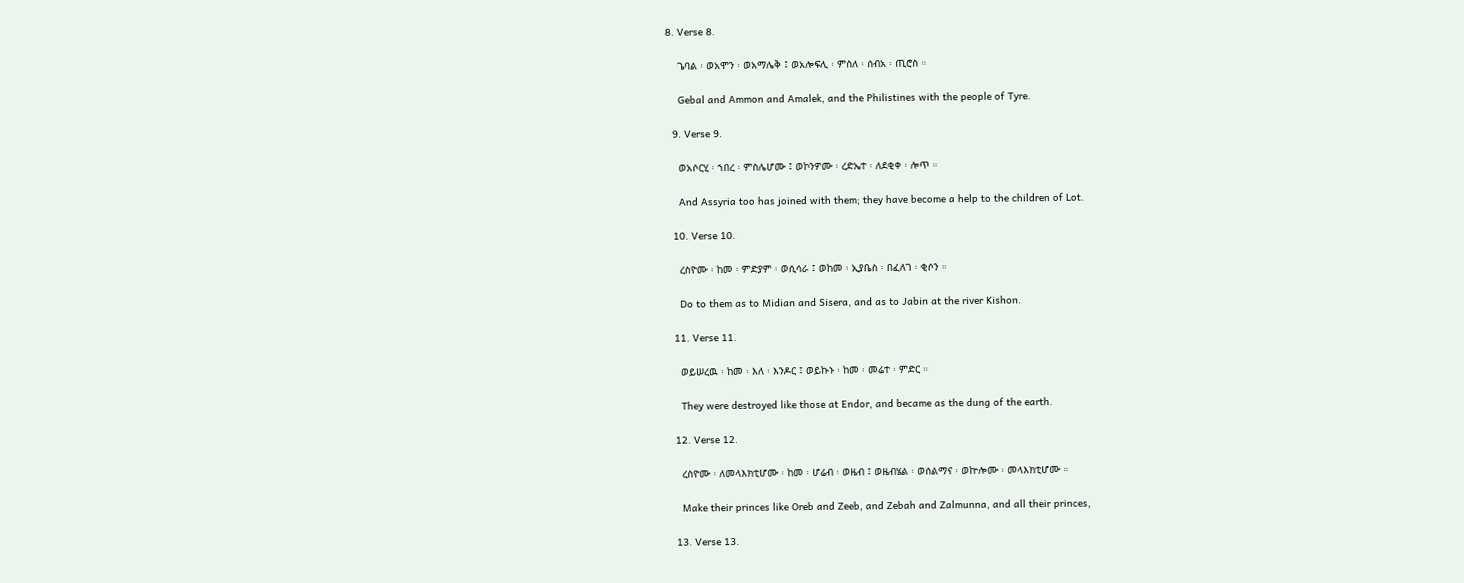8. Verse 8.

    ጌባል ፡ ወአሞን ፡ ወአማሌቅ ፤ ወአሎፍሊ ፡ ምስለ ፡ ሰብአ ፡ ጢሮስ ።

    Gebal and Ammon and Amalek, and the Philistines with the people of Tyre.

  9. Verse 9.

    ወአሶርሂ ፡ ኀበረ ፡ ምስሌሆሙ ፤ ወኮንዎሙ ፡ ረድኤተ ፡ ለደቂቀ ፡ ሎጥ ።

    And Assyria too has joined with them; they have become a help to the children of Lot.

  10. Verse 10.

    ረስዮሙ ፡ ከመ ፡ ምድያም ፡ ወሲሳራ ፤ ወከመ ፡ ኢያቤስ ፡ በፈለገ ፡ ቂሶን ።

    Do to them as to Midian and Sisera, and as to Jabin at the river Kishon.

  11. Verse 11.

    ወይሠረዉ ፡ ከመ ፡ እለ ፡ እንዶር ፤ ወይኩኑ ፡ ከመ ፡ መሬተ ፡ ምድር ።

    They were destroyed like those at Endor, and became as the dung of the earth.

  12. Verse 12.

    ረስዮሙ ፡ ለመላእክቲሆሙ ፡ ከመ ፡ ሆሬብ ፡ ወዜብ ፤ ወዜብሄል ፡ ወሰልማና ፡ ወኵሎሙ ፡ መላእክቲሆሙ ።

    Make their princes like Oreb and Zeeb, and Zebah and Zalmunna, and all their princes,

  13. Verse 13.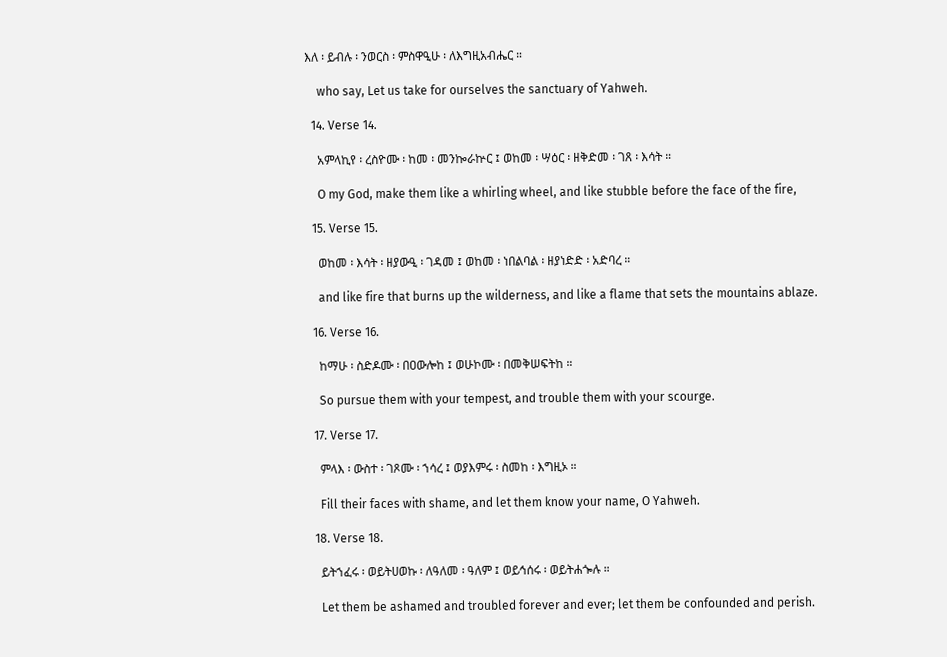እለ ፡ ይብሉ ፡ ንወርስ ፡ ምስዋዒሁ ፡ ለእግዚአብሔር ።

    who say, Let us take for ourselves the sanctuary of Yahweh.

  14. Verse 14.

    አምላኪየ ፡ ረስዮሙ ፡ ከመ ፡ መንኰራኵር ፤ ወከመ ፡ ሣዕር ፡ ዘቅድመ ፡ ገጸ ፡ እሳት ።

    O my God, make them like a whirling wheel, and like stubble before the face of the fire,

  15. Verse 15.

    ወከመ ፡ እሳት ፡ ዘያውዒ ፡ ገዳመ ፤ ወከመ ፡ ነበልባል ፡ ዘያነድድ ፡ አድባረ ።

    and like fire that burns up the wilderness, and like a flame that sets the mountains ablaze.

  16. Verse 16.

    ከማሁ ፡ ስድዶሙ ፡ በዐውሎከ ፤ ወሁኮሙ ፡ በመቅሠፍትከ ።

    So pursue them with your tempest, and trouble them with your scourge.

  17. Verse 17.

    ምላእ ፡ ውስተ ፡ ገጾሙ ፡ ኀሳረ ፤ ወያእምሩ ፡ ስመከ ፡ እግዚኦ ።

    Fill their faces with shame, and let them know your name, O Yahweh.

  18. Verse 18.

    ይትኀፈሩ ፡ ወይትሀወኩ ፡ ለዓለመ ፡ ዓለም ፤ ወይኅሰሩ ፡ ወይትሐጐሉ ።

    Let them be ashamed and troubled forever and ever; let them be confounded and perish.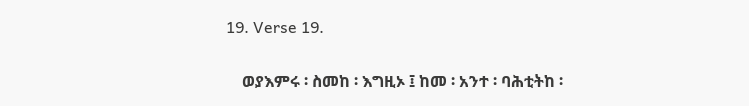19. Verse 19.

    ወያእምሩ ፡ ስመከ ፡ እግዚኦ ፤ ከመ ፡ አንተ ፡ ባሕቲትከ ፡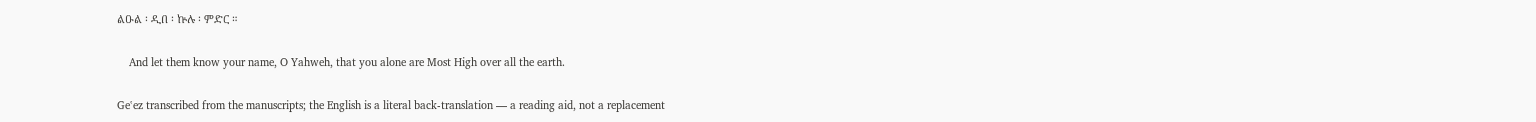ልዑል ፡ ዲበ ፡ ኵሉ ፡ ምድር ።

    And let them know your name, O Yahweh, that you alone are Most High over all the earth.

Geʽez transcribed from the manuscripts; the English is a literal back-translation — a reading aid, not a replacement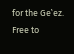for the Geʽez. Free to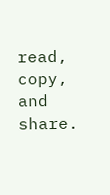read, copy, and share.